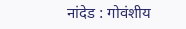नांदेड : गोवंशीय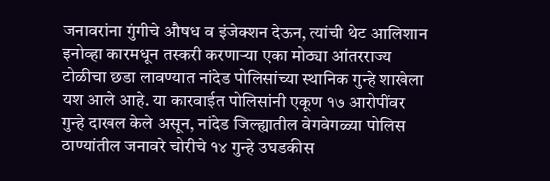जनावरांना गुंगीचे औषध व इंजेक्शन देऊन, त्यांची थेट आलिशान इनोव्हा कारमधून तस्करी करणाऱ्या एका मोठ्या आंतरराज्य टोळीचा छडा लावण्यात नांदेड पोलिसांच्या स्थानिक गुन्हे शाखेला यश आले आहे. या कारवाईत पोलिसांनी एकूण १७ आरोपींवर गुन्हे दाखल केले असून, नांदेड जिल्ह्यातील वेगवेगळ्या पोलिस ठाण्यांतील जनावरे चोरीचे १४ गुन्हे उघडकीस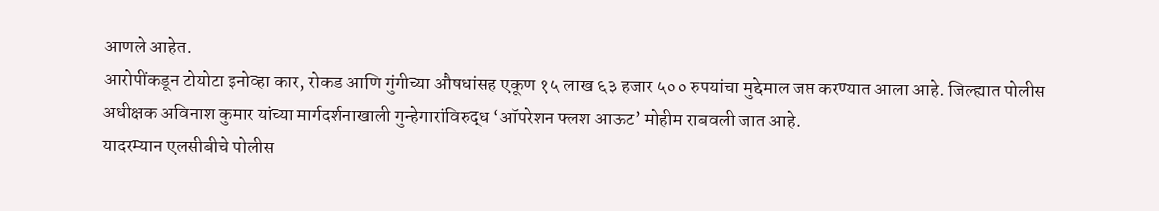आणले आहेत.
आरोपींकडून टोयोटा इनोव्हा कार, रोकड आणि गुंगीच्या औषधांसह एकूण १५ लाख ६३ हजार ५०० रुपयांचा मुद्देमाल जप्त करण्यात आला आहे. जिल्ह्यात पोलीस अधीक्षक अविनाश कुमार यांच्या मार्गदर्शनाखाली गुन्हेगारांविरुद्ध ‘ऑपरेशन फ्लश आऊट’ मोहीम राबवली जात आहे.
यादरम्यान एलसीबीचे पोलीस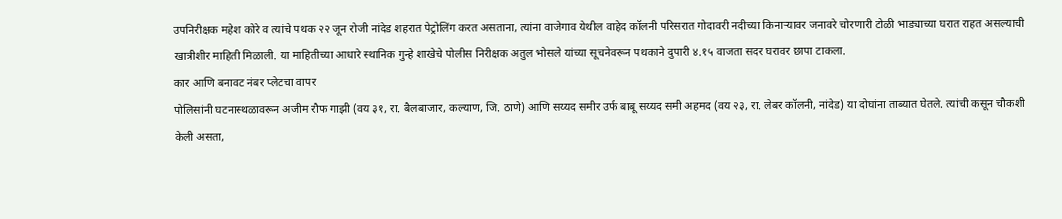उपनिरीक्षक महेश कोरे व त्यांचे पथक २२ जून रोजी नांदेड शहरात पेट्रोलिंग करत असताना, त्यांना वाजेगाव येथील वाहेद कॉलनी परिसरात गोदावरी नदीच्या किनाऱ्यावर जनावरे चोरणारी टोळी भाड्याच्या घरात राहत असल्याची खात्रीशीर माहिती मिळाली. या माहितीच्या आधारे स्थानिक गुन्हे शाखेचे पोलीस निरीक्षक अतुल भोसले यांच्या सूचनेवरून पथकाने दुपारी ४.१५ वाजता सदर घरावर छापा टाकला.
कार आणि बनावट नंबर प्लेटचा वापर
पोलिसांनी घटनास्थळावरून अजीम रौफ गाझी (वय ३१, रा. बैलबाजार, कल्याण, जि. ठाणे) आणि सय्यद समीर उर्फ बाबू सय्यद समी अहमद (वय २३, रा. लेबर कॉलनी, नांदेड) या दोघांना ताब्यात घेतले. त्यांची कसून चौकशी केली असता,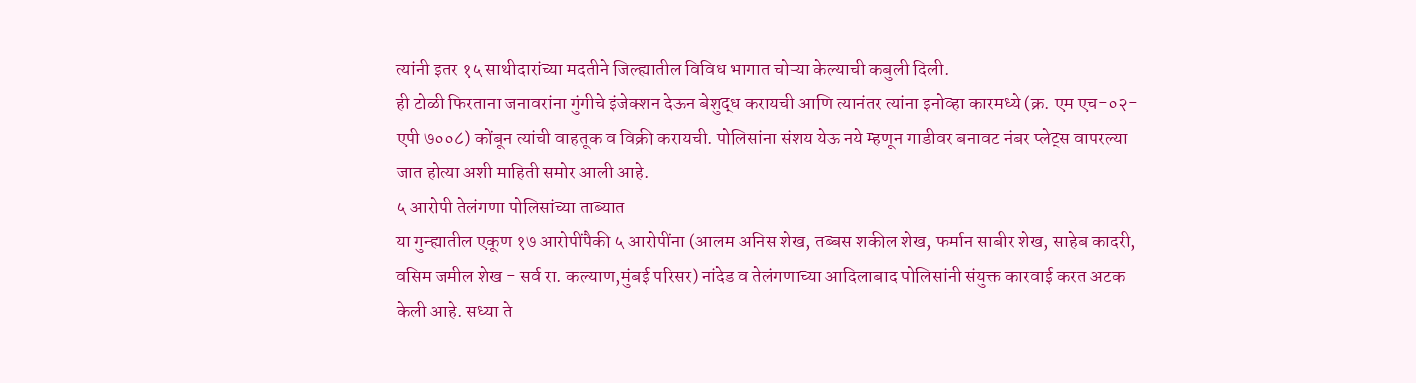त्यांनी इतर १५ साथीदारांच्या मदतीने जिल्ह्यातील विविध भागात चोऱ्या केल्याची कबुली दिली.
ही टोळी फिरताना जनावरांना गुंगीचे इंजेक्शन देऊन बेशुद्ध करायची आणि त्यानंतर त्यांना इनोव्हा कारमध्ये (क्र. एम एच-०२-एपी ७००८) कोंबून त्यांची वाहतूक व विक्री करायची. पोलिसांना संशय येऊ नये म्हणून गाडीवर बनावट नंबर प्लेट्स वापरल्या जात होत्या अशी माहिती समोर आली आहे.
५ आरोपी तेलंगणा पोलिसांच्या ताब्यात
या गुन्ह्यातील एकूण १७ आरोपींपैकी ५ आरोपींना (आलम अनिस शेख, तब्बस शकील शेख, फर्मान साबीर शेख, साहेब कादरी, वसिम जमील शेख - सर्व रा. कल्याण,मुंबई परिसर) नांदेड व तेलंगणाच्या आदिलाबाद पोलिसांनी संयुक्त कारवाई करत अटक केली आहे. सध्या ते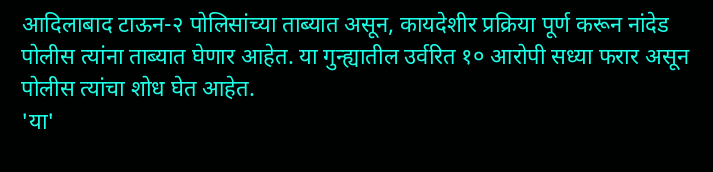आदिलाबाद टाऊन-२ पोलिसांच्या ताब्यात असून, कायदेशीर प्रक्रिया पूर्ण करून नांदेड पोलीस त्यांना ताब्यात घेणार आहेत. या गुन्ह्यातील उर्वरित १० आरोपी सध्या फरार असून पोलीस त्यांचा शोध घेत आहेत.
'या'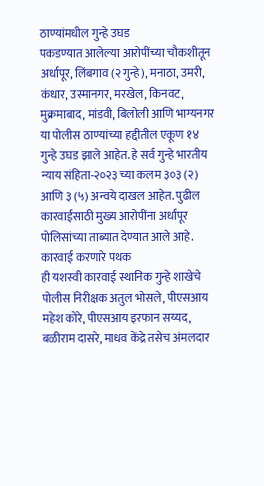ठाण्यांमधील गुन्हे उघड
पकडण्यात आलेल्या आरोपींच्या चौकशीतून अर्धापूर, लिंबगाव (२ गुन्हे), मनाठा, उमरी, कंधार, उस्मानगर, मरखेल, किनवट, मुक्रमाबाद, मांडवी, बिलोली आणि भाग्यनगर या पोलीस ठाण्यांच्या हद्दीतील एकूण १४ गुन्हे उघड झाले आहेत. हे सर्व गुन्हे भारतीय न्याय संहिता-२०२३ च्या कलम ३०३ (२) आणि ३ (५) अन्वये दाखल आहेत. पुढील कारवाईसाठी मुख्य आरोपींना अर्धापूर पोलिसांच्या ताब्यात देण्यात आले आहे.
कारवाई करणारे पथक
ही यशस्वी कारवाई स्थानिक गुन्हे शाखेचे पोलीस निरीक्षक अतुल भोसले, पीएसआय महेश कोरे, पीएसआय इरफान सय्यद, बळीराम दासरे, माधव केंद्रे तसेच अंमलदार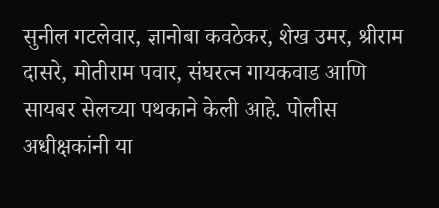सुनील गटलेवार, ज्ञानोबा कवठेकर, शेख उमर, श्रीराम दासरे, मोतीराम पवार, संघरत्न गायकवाड आणि सायबर सेलच्या पथकाने केली आहे. पोलीस अधीक्षकांनी या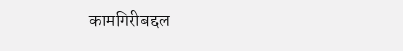कामगिरीबद्दल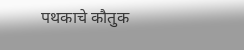पथकाचे कौतुक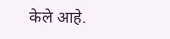केले आहे.